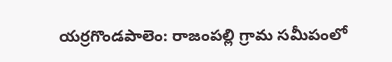యర్రగొండపాలెం: రాజంపల్లి గ్రామ సమీపంలో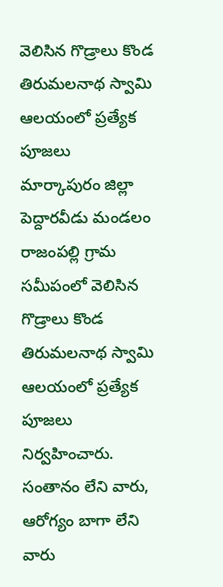వెలిసిన గొడ్రాలు కొండ తిరుమలనాథ స్వామి ఆలయంలో ప్రత్యేక పూజలు
మార్కాపురం జిల్లా పెద్దారవీడు మండలం రాజంపల్లి గ్రామ సమీపంలో వెలిసిన గొడ్రాలు కొండ తిరుమలనాథ స్వామి ఆలయంలో ప్రత్యేక పూజలు నిర్వహించారు. సంతానం లేని వారు, ఆరోగ్యం బాగా లేని వారు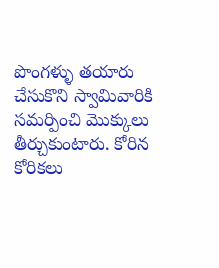పొంగళ్ళు తయారు చేసుకొని స్వామివారికి సమర్పించి మొక్కులు తీర్చుకుంటారు. కోరిన కోరికలు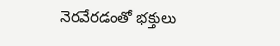నెరవేరడంతో భక్తులు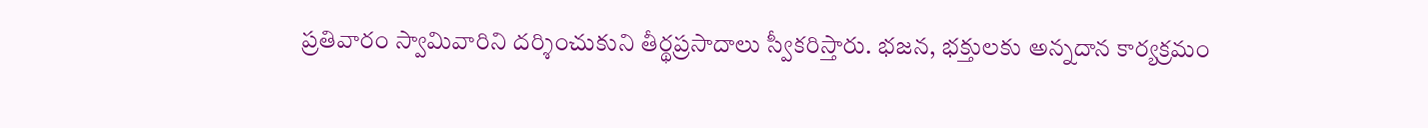ప్రతివారం స్వామివారిని దర్శించుకుని తీర్థప్రసాదాలు స్వీకరిస్తారు. భజన, భక్తులకు అన్నదాన కార్యక్రమం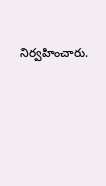నిర్వహించారు.